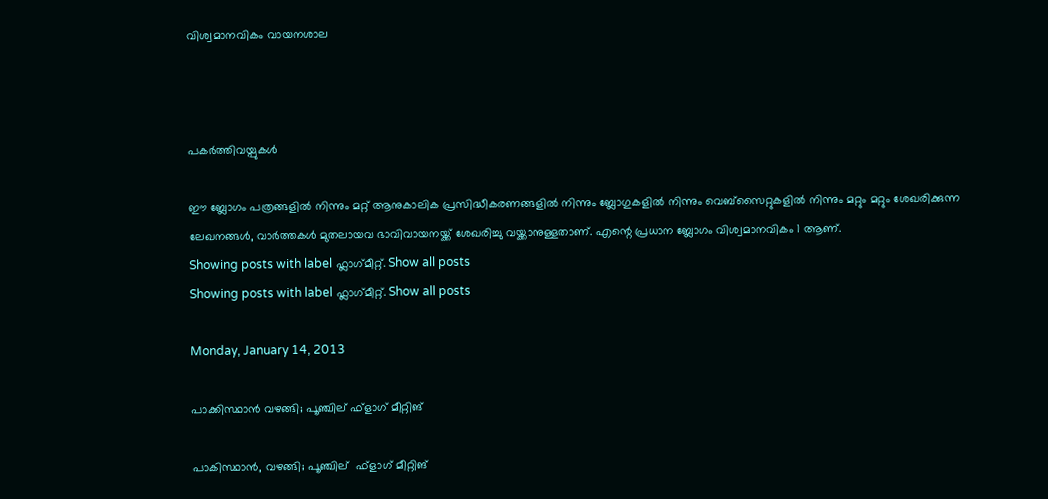വിശ്വമാനവികം വായനശാല



പകർത്തിവയ്പുകൾ

ഈ ബ്ലോഗം പത്രങ്ങളിൽ നിന്നും മറ്റ് ആനുകാലിക പ്രസിദ്ധീകരണങ്ങളിൽ നിന്നും ബ്ലോഗുകളിൽ നിന്നും വെബ്സൈറ്റുകളിൽ നിന്നും മറ്റും മറ്റും ശേഖരിക്കുന്ന ലേഖനങ്ങൾ, വാർത്തകൾ മുതലായവ ഭാവിവായനയ്ക്ക് ശേഖരിച്ചു വയ്ക്കാനുള്ളതാണ്. എന്റെ പ്രധാന ബ്ലോഗം വിശ്വമാനവികം 1 ആണ്.
Showing posts with label ഫ്ലാഗ്‌മീറ്റ്. Show all posts
Showing posts with label ഫ്ലാഗ്‌മീറ്റ്. Show all posts

Monday, January 14, 2013

പാക്കിസ്ഥാൻ വഴങ്ങി; പൂഞ്ചില് ഫ്ളാഗ് മീറ്റിങ്

പാകിസ്ഥാൻ, വഴങ്ങി; പൂഞ്ചില്  ഫ്ളാഗ് മീറ്റിങ്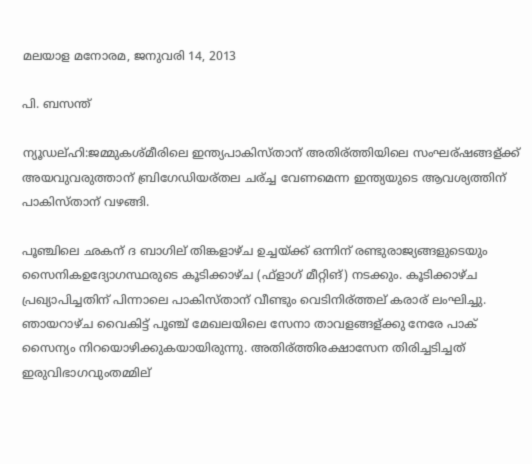മലയാള മനോരമ, ജനുവരി 14, 2013

പി. ബസന്ത്

ന്യൂഡല്ഹി:ജമ്മുകശ്മീരിലെ ഇന്ത്യപാകിസ്താന് അതിര്ത്തിയിലെ സംഘര്ഷങ്ങള്ക്ക് അയവുവരുത്താന് ബ്രിഗേഡിയര്തല ചര്ച്ച വേണമെന്ന ഇന്ത്യയുടെ ആവശ്യത്തിന് പാകിസ്താന് വഴങ്ങി.

പൂഞ്ചിലെ ഛകന് ദ ബാഗില് തിങ്കളാഴ്ച ഉച്ചയ്ക്ക് ഒന്നിന് രണ്ടുരാജ്യങ്ങളുടെയും സൈനികഉദ്യോഗസ്ഥരുടെ കൂടിക്കാഴ്ച (ഫ്ളാഗ് മീറ്റിങ്) നടക്കും. കൂടിക്കാഴ്ച പ്രഖ്യാപിച്ചതിന് പിന്നാലെ പാകിസ്താന് വീണ്ടും വെടിനിര്ത്തല് കരാര് ലംഘിച്ചു. ഞായറാഴ്ച വൈകിട്ട് പൂഞ്ച് മേഖലയിലെ സേനാ താവളങ്ങള്ക്കു നേരേ പാക് സൈന്യം നിറയൊഴിക്കുകയായിരുന്നു. അതിര്ത്തിരക്ഷാസേന തിരിച്ചടിച്ചത് ഇരുവിഭാഗവുംതമ്മില്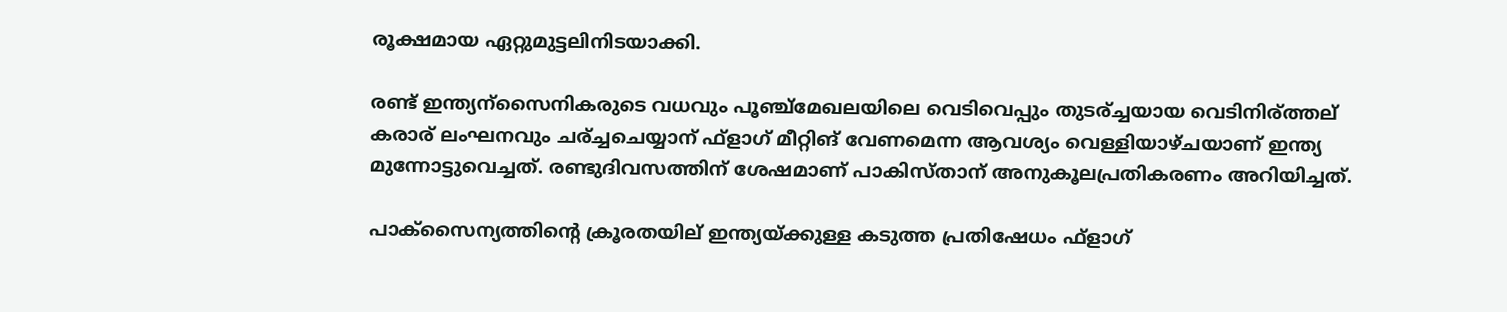രൂക്ഷമായ ഏറ്റുമുട്ടലിനിടയാക്കി.

രണ്ട് ഇന്ത്യന്സൈനികരുടെ വധവും പൂഞ്ച്മേഖലയിലെ വെടിവെപ്പും തുടര്ച്ചയായ വെടിനിര്ത്തല് കരാര് ലംഘനവും ചര്ച്ചചെയ്യാന് ഫ്ളാഗ് മീറ്റിങ് വേണമെന്ന ആവശ്യം വെള്ളിയാഴ്ചയാണ് ഇന്ത്യ മുന്നോട്ടുവെച്ചത്. രണ്ടുദിവസത്തിന് ശേഷമാണ് പാകിസ്താന് അനുകൂലപ്രതികരണം അറിയിച്ചത്.

പാക്സൈന്യത്തിന്റെ ക്രൂരതയില് ഇന്ത്യയ്ക്കുള്ള കടുത്ത പ്രതിഷേധം ഫ്ളാഗ്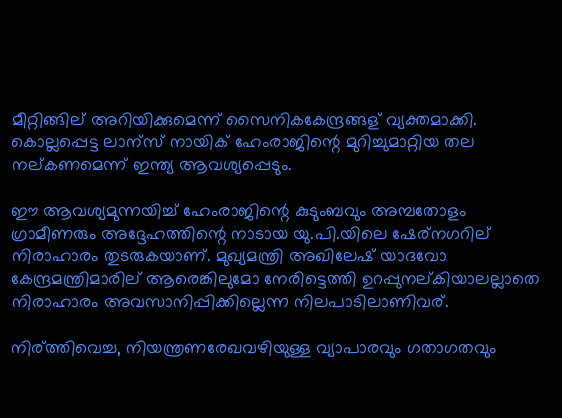മീറ്റിങ്ങില് അറിയിക്കുമെന്ന് സൈനികകേന്ദ്രങ്ങള് വ്യക്തമാക്കി. കൊല്ലപ്പെട്ട ലാന്സ് നായിക് ഹേംരാജിന്റെ മുറിച്ചുമാറ്റിയ തല നല്കണമെന്ന് ഇന്ത്യ ആവശ്യപ്പെടും.

ഈ ആവശ്യമുന്നയിച്ച് ഹേംരാജിന്റെ കുടുംബവും അമ്പതോളം ഗ്രാമീണരും അദ്ദേഹത്തിന്റെ നാടായ യു.പി.യിലെ ഷേര്നഗറില് നിരാഹാരം തുടരുകയാണ്. മുഖ്യമന്ത്രി അഖിലേഷ് യാദവോ കേന്ദ്രമന്ത്രിമാരില് ആരെങ്കിലുമോ നേരിട്ടെത്തി ഉറപ്പുനല്കിയാലല്ലാതെ നിരാഹാരം അവസാനിപ്പിക്കില്ലെന്ന നിലപാടിലാണിവര്.

നിര്ത്തിവെച്ച, നിയന്ത്രണരേഖവഴിയുള്ള വ്യാപാരവും ഗതാഗതവും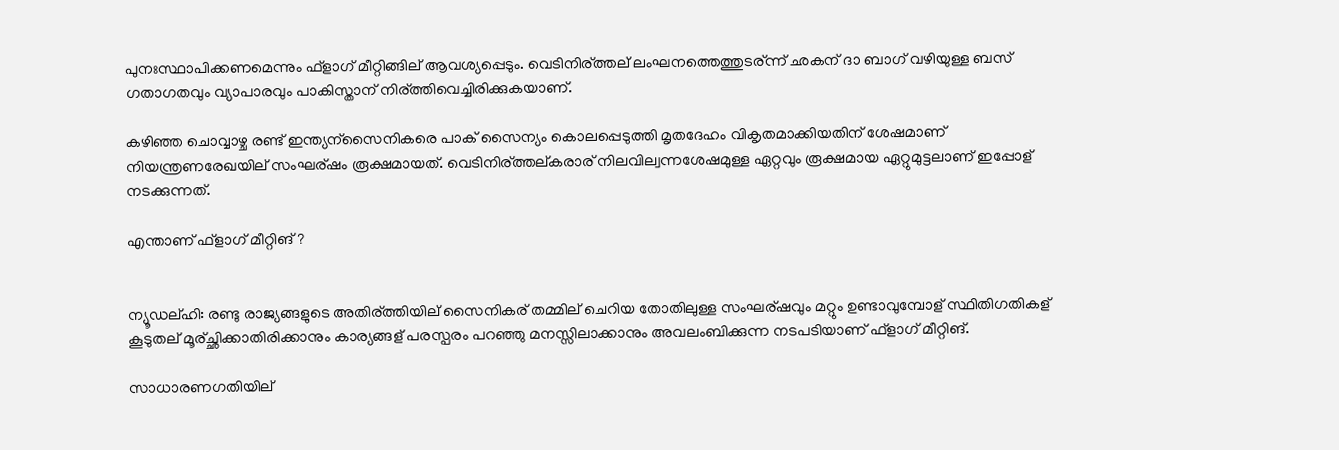പുനഃസ്ഥാപിക്കണമെന്നും ഫ്ളാഗ് മീറ്റിങ്ങില് ആവശ്യപ്പെടും. വെടിനിര്ത്തല് ലംഘനത്തെത്തുടര്ന്ന് ഛകന് ദാ ബാഗ് വഴിയുള്ള ബസ് ഗതാഗതവും വ്യാപാരവും പാകിസ്താന് നിര്ത്തിവെച്ചിരിക്കുകയാണ്.

കഴിഞ്ഞ ചൊവ്വാഴ്ച രണ്ട് ഇന്ത്യന്സൈനികരെ പാക് സൈന്യം കൊലപ്പെടുത്തി മൃതദേഹം വികൃതമാക്കിയതിന് ശേഷമാണ് നിയന്ത്രണരേഖയില് സംഘര്ഷം രൂക്ഷമായത്. വെടിനിര്ത്തല്കരാര് നിലവില്വന്നശേഷമുള്ള ഏറ്റവും രൂക്ഷമായ ഏറ്റുമുട്ടലാണ് ഇപ്പോള് നടക്കുന്നത്.

എന്താണ് ഫ്ളാഗ് മീറ്റിങ് ?


ന്യൂഡല്ഹി: രണ്ടു രാജ്യങ്ങളുടെ അതിര്ത്തിയില് സൈനികര് തമ്മില് ചെറിയ തോതിലുള്ള സംഘര്ഷവും മറ്റും ഉണ്ടാവുമ്പോള് സ്ഥിതിഗതികള് കൂടുതല് മൂര്ച്ഛിക്കാതിരിക്കാനും കാര്യങ്ങള് പരസ്പരം പറഞ്ഞു മനസ്സിലാക്കാനും അവലംബിക്കുന്ന നടപടിയാണ് ഫ്ളാഗ് മീറ്റിങ്.

സാധാരണഗതിയില്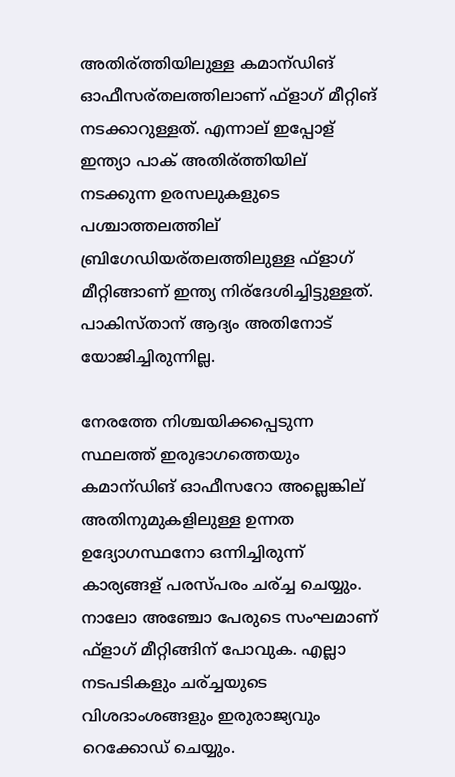അതിര്ത്തിയിലുള്ള കമാന്ഡിങ് ഓഫീസര്തലത്തിലാണ് ഫ്ളാഗ് മീറ്റിങ് നടക്കാറുള്ളത്. എന്നാല് ഇപ്പോള് ഇന്ത്യാ പാക് അതിര്ത്തിയില് നടക്കുന്ന ഉരസലുകളുടെ പശ്ചാത്തലത്തില് ബ്രിഗേഡിയര്തലത്തിലുള്ള ഫ്ളാഗ് മീറ്റിങ്ങാണ് ഇന്ത്യ നിര്ദേശിച്ചിട്ടുള്ളത്. പാകിസ്താന് ആദ്യം അതിനോട് യോജിച്ചിരുന്നില്ല.

നേരത്തേ നിശ്ചയിക്കപ്പെടുന്ന സ്ഥലത്ത് ഇരുഭാഗത്തെയും കമാന്ഡിങ് ഓഫീസറോ അല്ലെങ്കില് അതിനുമുകളിലുള്ള ഉന്നത ഉദ്യോഗസ്ഥനോ ഒന്നിച്ചിരുന്ന് കാര്യങ്ങള് പരസ്പരം ചര്ച്ച ചെയ്യും. നാലോ അഞ്ചോ പേരുടെ സംഘമാണ് ഫ്ളാഗ് മീറ്റിങ്ങിന് പോവുക. എല്ലാ നടപടികളും ചര്ച്ചയുടെ വിശദാംശങ്ങളും ഇരുരാജ്യവും റെക്കോഡ് ചെയ്യും.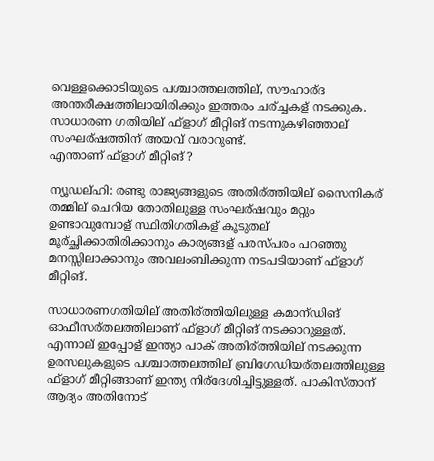വെള്ളക്കൊടിയുടെ പശ്ചാത്തലത്തില്, സൗഹാര്ദ അന്തരീക്ഷത്തിലായിരിക്കും ഇത്തരം ചര്ച്ചകള് നടക്കുക. സാധാരണ ഗതിയില് ഫ്ളാഗ് മീറ്റിങ് നടന്നുകഴിഞ്ഞാല് സംഘര്ഷത്തിന് അയവ് വരാറുണ്ട്.
എന്താണ് ഫ്ളാഗ് മീറ്റിങ് ?

ന്യൂഡല്ഹി: രണ്ടു രാജ്യങ്ങളുടെ അതിര്ത്തിയില് സൈനികര് തമ്മില് ചെറിയ തോതിലുള്ള സംഘര്ഷവും മറ്റും ഉണ്ടാവുമ്പോള് സ്ഥിതിഗതികള് കൂടുതല് മൂര്ച്ഛിക്കാതിരിക്കാനും കാര്യങ്ങള് പരസ്പരം പറഞ്ഞു മനസ്സിലാക്കാനും അവലംബിക്കുന്ന നടപടിയാണ് ഫ്ളാഗ് മീറ്റിങ്.

സാധാരണഗതിയില് അതിര്ത്തിയിലുള്ള കമാന്ഡിങ് ഓഫീസര്തലത്തിലാണ് ഫ്ളാഗ് മീറ്റിങ് നടക്കാറുള്ളത്. എന്നാല് ഇപ്പോള് ഇന്ത്യാ പാക് അതിര്ത്തിയില് നടക്കുന്ന ഉരസലുകളുടെ പശ്ചാത്തലത്തില് ബ്രിഗേഡിയര്തലത്തിലുള്ള ഫ്ളാഗ് മീറ്റിങ്ങാണ് ഇന്ത്യ നിര്ദേശിച്ചിട്ടുള്ളത്. പാകിസ്താന് ആദ്യം അതിനോട്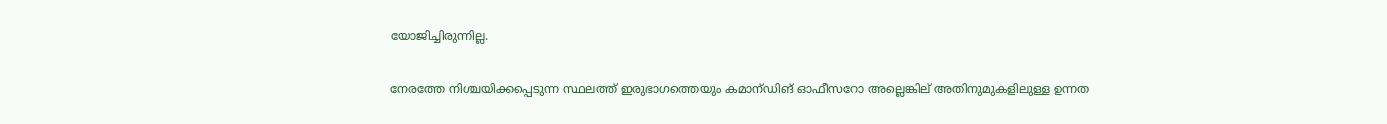യോജിച്ചിരുന്നില്ല.

നേരത്തേ നിശ്ചയിക്കപ്പെടുന്ന സ്ഥലത്ത് ഇരുഭാഗത്തെയും കമാന്ഡിങ് ഓഫീസറോ അല്ലെങ്കില് അതിനുമുകളിലുള്ള ഉന്നത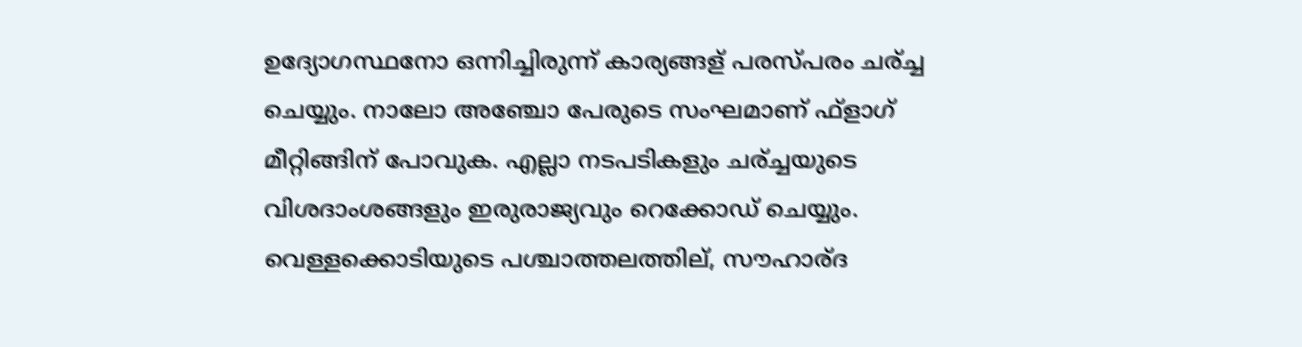ഉദ്യോഗസ്ഥനോ ഒന്നിച്ചിരുന്ന് കാര്യങ്ങള് പരസ്പരം ചര്ച്ച ചെയ്യും. നാലോ അഞ്ചോ പേരുടെ സംഘമാണ് ഫ്ളാഗ് മീറ്റിങ്ങിന് പോവുക. എല്ലാ നടപടികളും ചര്ച്ചയുടെ വിശദാംശങ്ങളും ഇരുരാജ്യവും റെക്കോഡ് ചെയ്യും. വെള്ളക്കൊടിയുടെ പശ്ചാത്തലത്തില്, സൗഹാര്ദ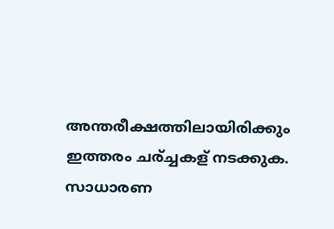അന്തരീക്ഷത്തിലായിരിക്കും ഇത്തരം ചര്ച്ചകള് നടക്കുക. സാധാരണ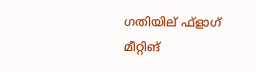ഗതിയില് ഫ്ളാഗ് മീറ്റിങ്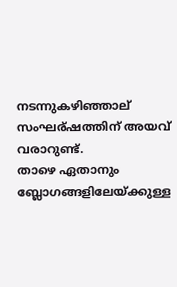നടന്നുകഴിഞ്ഞാല് സംഘര്ഷത്തിന് അയവ് വരാറുണ്ട്.
താഴെ ഏതാനും ബ്ലോഗങ്ങളിലേയ്ക്കുള്ള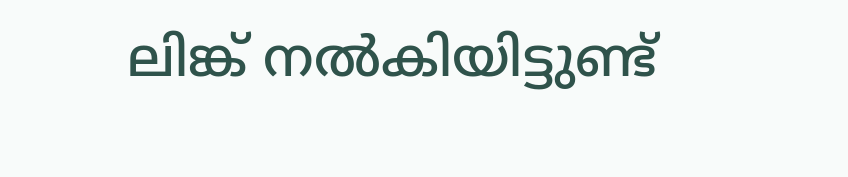ലിങ്ക് നൽകിയിട്ടുണ്ട്